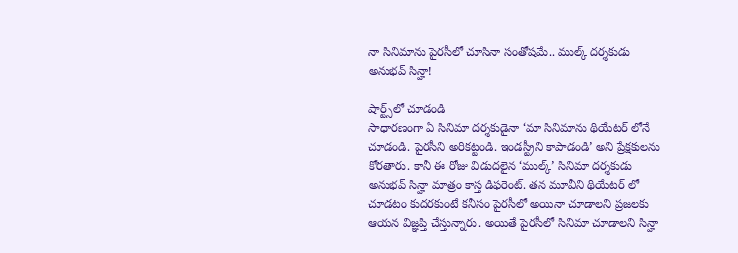నా సినిమాను పైరసీలో చూసినా సంతోషమే.. ముల్క్ దర్శకుడు అనుభవ్ సిన్హా!

షార్ట్స్‌లో చూడండి
సాధారణంగా ఏ సినిమా దర్శకుడైనా ‘మా సినిమాను థియేటర్ లోనే చూడండి. పైరసీని అరికట్టండి. ఇండస్ట్రీని కాపాడండి’ అని ప్రేక్షకులను కోరతారు. కానీ ఈ రోజు విడుదలైన ‘ముల్క్’ సినిమా దర్శకుడు అనుభవ్ సిన్హా మాత్రం కాస్త డిఫరెంట్. తన మూవీని థియేటర్ లో చూడటం కుదరకుంటే కనీసం పైరసీలో అయినా చూడాలని ప్రజలకు ఆయన విజ్ఞప్తి చేస్తున్నారు. అయితే పైరసీలో సినిమా చూడాలని సిన్హా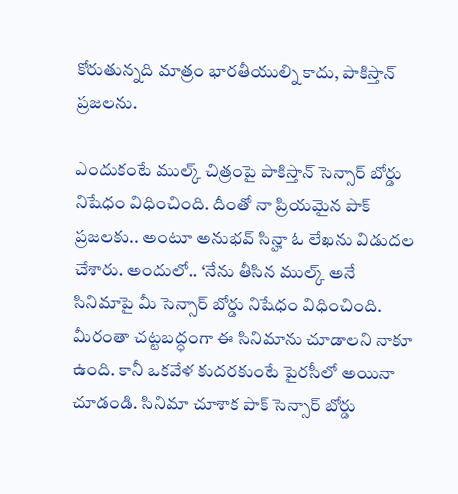కోరుతున్నది మాత్రం భారతీయుల్ని కాదు, పాకిస్తాన్ ప్రజలను.

ఎందుకంటే ముల్క్ చిత్రంపై పాకిస్తాన్ సెన్సార్ బోర్డు నిషేధం విధించింది. దీంతో నా ప్రియమైన పాక్ ప్రజలకు.. అంటూ అనుభవ్ సిన్హా ఓ లేఖను విడుదల చేశారు. అందులో.. ‘నేను తీసిన ముల్క్ అనే సినిమాపై మీ సెన్సార్ బోర్డు నిషేధం విధించింది. మీరంతా చట్టబద్ధంగా ఈ సినిమాను చూడాలని నాకూ ఉంది. కానీ ఒకవేళ కుదరకుంటే పైరసీలో అయినా చూడండి. సినిమా చూశాక పాక్ సెన్సార్ బోర్డు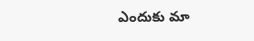ఎందుకు మా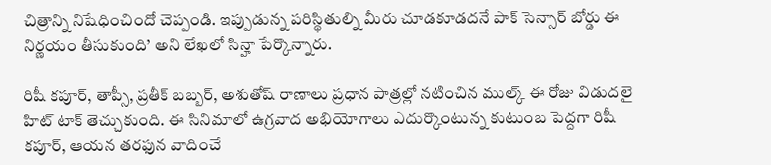చిత్రాన్ని నిషేధించిందో చెప్పండి. ఇప్పుడున్న పరిస్థితుల్ని మీరు చూడకూడదనే పాక్ సెన్సార్ బోర్డు ఈ నిర్ణయం తీసుకుంది’ అని లేఖలో సిన్హా పేర్కొన్నారు.

రిషీ కపూర్, తాప్సీ, ప్రతీక్ బబ్బర్, అశుతోష్ రాణాలు ప్రధాన పాత్రల్లో నటించిన ముల్క్ ఈ రోజు విడుదలై హిట్ టాక్ తెచ్చుకుంది. ఈ సినిమాలో ఉగ్రవాద అభియోగాలు ఎదుర్కొంటున్న కుటుంబ పెద్దగా రిషీ కపూర్, ఆయన తరఫున వాదించే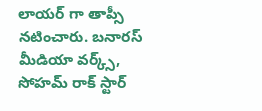లాయర్ గా తాప్సీ నటించారు. బనారస్ మీడియా వర్క్స్, సోహమ్ రాక్ స్టార్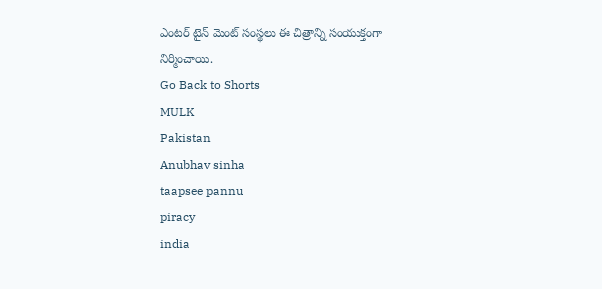ఎంటర్ టైన్ మెంట్ సంస్థలు ఈ చిత్రాన్ని సంయుక్తంగా నిర్మించాయి.
Go Back to Shorts
MULK
Pakistan
Anubhav sinha
taapsee pannu
piracy
india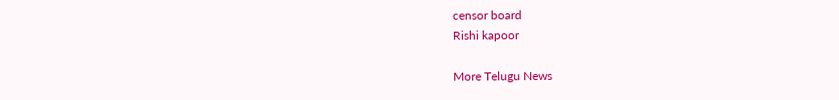censor board
Rishi kapoor

More Telugu News